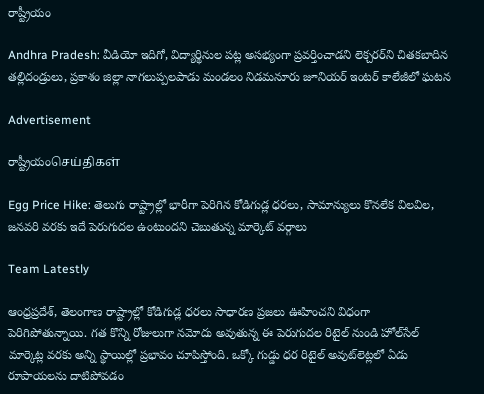రాష్ట్రీయం

Andhra Pradesh: వీడియో ఇదిగో, విద్యార్థినుల పట్ల అసభ్యంగా ప్రవర్తించాడని లెక్చ‌ర‌ర్‌ని చిత‌క‌బాదిన త‌ల్లిదండ్రులు, ప్రకాశం జిల్లా నాగలుప్పలపాడు మండలం నిడమనూరు జూనియర్ ఇంటర్ కాలేజీలో ఘటన

Advertisement

రాష్ట్రీయంசெய்திகள்

Egg Price Hike: తెలుగు రాష్ట్రాల్లో భారీగా పెరిగిన కోడిగుడ్ల ధరలు, సామాన్యులు కొనలేక విలవిల, జనవరి వరకు ఇదే పెరుగుదల ఉంటుందని చెబుతున్న మార్కెట్ వర్గాలు

Team Latestly

ఆంధ్రప్రదేశ్, తెలంగాణ రాష్ట్రాల్లో కోడిగుడ్ల ధరలు సాధారణ ప్రజలు ఊహించని విధంగా పెరిగిపోతున్నాయి. గత కొన్ని రోజులుగా నమోదు అవుతున్న ఈ పెరుగుదల రిటైల్ నుండి హోల్‌సేల్ మార్కెట్ల వరకు అన్ని స్థాయిల్లో ప్రభావం చూపిస్తోంది. ఒక్కో గుడ్డు ధర రిటైల్ అవుట్‌లెట్లలో ఏడు రూపాయలను దాటిపోవడం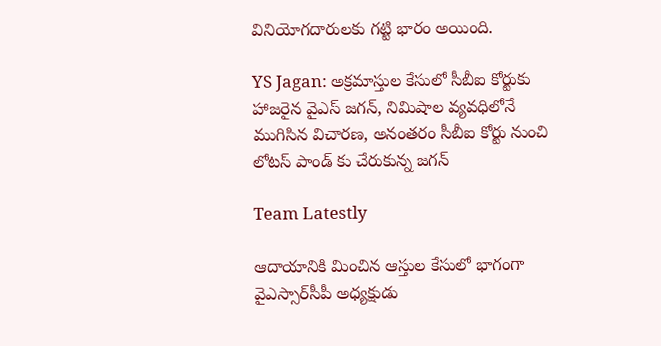వినియోగదారులకు గట్టి భారం అయింది.

YS Jagan: అక్రమాస్తుల కేసులో సీబీఐ కోర్టుకు హాజరైన వైఎస్ జగన్, నిమిషాల వ్యవధిలోనే ముగిసిన విచారణ, అనంతరం సీబీఐ కోర్టు నుంచి లోటస్ పాండ్ కు చేరుకున్న జగన్

Team Latestly

ఆదాయానికి మించిన ఆస్తుల కేసులో భాగంగా వైఎస్సార్‌సీపీ అధ్యక్షుడు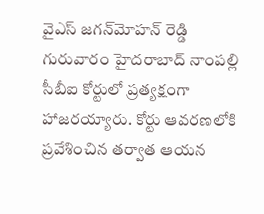వైఎస్ జగన్‌మోహన్ రెడ్డి గురువారం హైదరాబాద్ నాంపల్లి సీబీఐ కోర్టులో ప్రత్యక్షంగా హాజరయ్యారు. కోర్టు ఆవరణలోకి ప్రవేశించిన తర్వాత ఆయన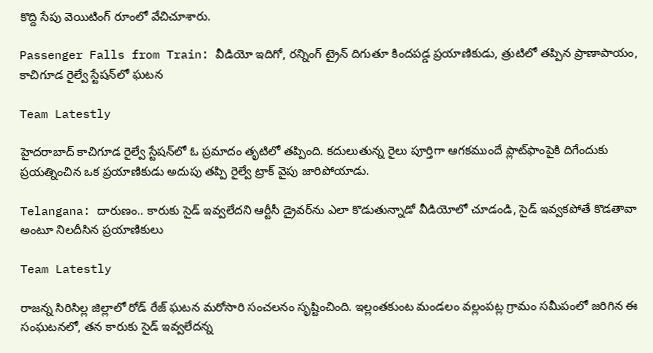కొద్ది సేపు వెయిటింగ్ రూంలో వేచిచూశారు.

Passenger Falls from Train: వీడియో ఇదిగో, రన్నింగ్ ట్రైన్ దిగుతూ కిందపడ్డ ప్రయాణికుడు, త్రుటిలో తప్పిన ప్రాణాపాయం, కాచిగూడ రైల్వే స్టేషన్‌లో ఘటన

Team Latestly

హైదరాబాద్‌ కాచిగూడ రైల్వే స్టేషన్‌లో ఓ ప్రమాదం తృటిలో తప్పింది. కదులుతున్న రైలు పూర్తిగా ఆగకముందే ప్లాట్‌ఫాంపైకి దిగేందుకు ప్రయత్నించిన ఒక ప్రయాణికుడు అదుపు తప్పి రైల్వే ట్రాక్‌ వైపు జారిపోయాడు.

Telangana: దారుణం.. కారుకు సైడ్ ఇవ్వలేదని ఆర్టీసీ డ్రైవర్‌ను ఎలా కొడుతున్నాడో వీడియోలో చూడండి, సైడ్ ఇవ్వకపోతే కొడతావా అంటూ నిలదీసిన ప్రయాణికులు

Team Latestly

రాజన్న సిరిసిల్ల జిల్లాలో రోడ్ రేజ్ ఘటన మరోసారి సంచలనం సృష్టించింది. ఇల్లంతకుంట మండలం వల్లంపట్ల గ్రామం సమీపంలో జరిగిన ఈ సంఘటనలో, తన కారుకు సైడ్ ఇవ్వలేదన్న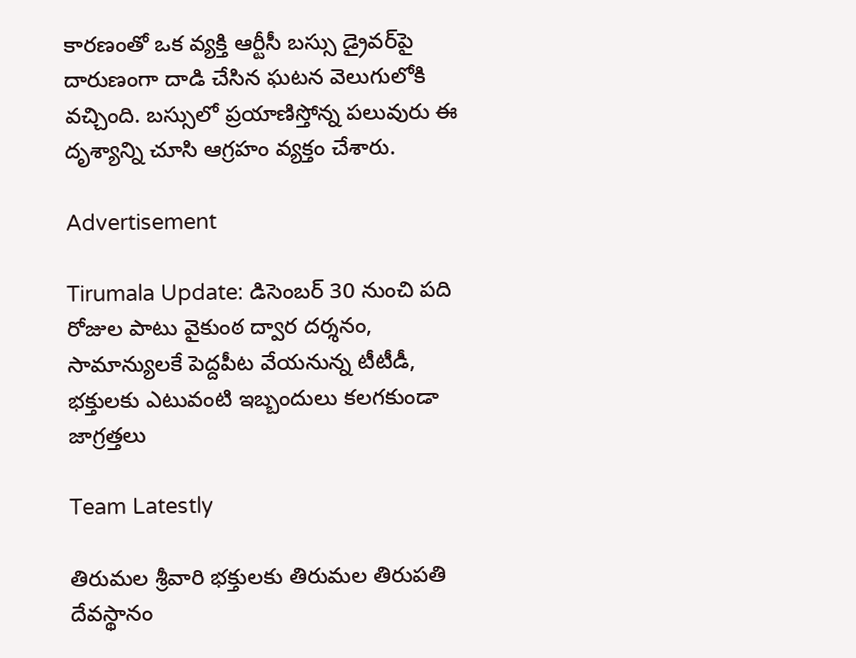కారణంతో ఒక వ్యక్తి ఆర్టీసీ బస్సు డ్రైవర్‌పై దారుణంగా దాడి చేసిన ఘటన వెలుగులోకి వచ్చింది. బస్సులో ప్రయాణిస్తోన్న పలువురు ఈ దృశ్యాన్ని చూసి ఆగ్రహం వ్యక్తం చేశారు.

Advertisement

Tirumala Update: డిసెంబర్ 30 నుంచి పది రోజుల పాటు వైకుంఠ ద్వార దర్శనం, సామాన్యులకే పెద్దపీట వేయనున్న టీటీడీ, భక్తులకు ఎటువంటి ఇబ్బందులు కలగకుండా జాగ్రత్తలు

Team Latestly

తిరుమల శ్రీవారి భక్తులకు తిరుమల తిరుపతి దేవస్థానం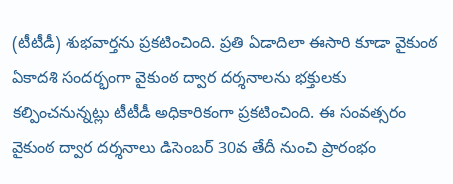(టీటీడీ) శుభవార్తను ప్రకటించింది. ప్రతి ఏడాదిలా ఈసారి కూడా వైకుంఠ ఏకాదశి సందర్భంగా వైకుంఠ ద్వార దర్శనాలను భక్తులకు కల్పించనున్నట్లు టీటీడీ అధికారికంగా ప్రకటించింది. ఈ సంవత్సరం వైకుంఠ ద్వార దర్శనాలు డిసెంబర్ 30వ తేదీ నుంచి ప్రారంభం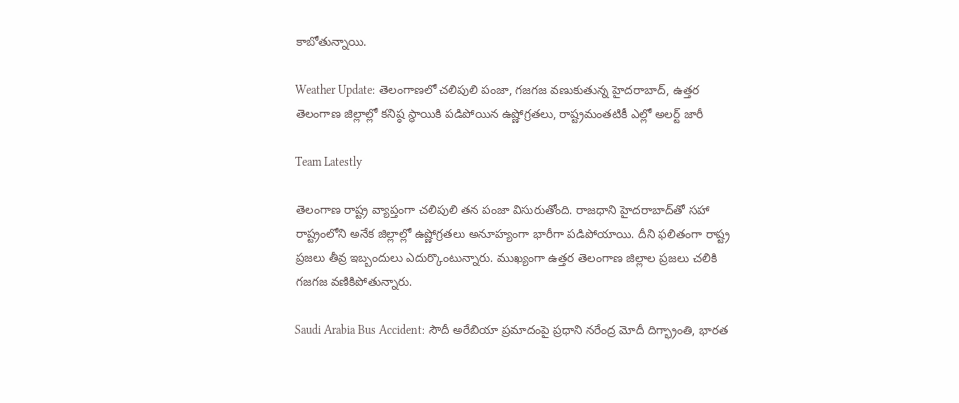కాబోతున్నాయి.

Weather Update: తెలంగాణలో చలిపులి పంజా, గజగజ వణుకుతున్న హైదరాబాద్, ఉత్తర తెలంగాణ జిల్లాల్లో కనిష్ఠ స్థాయికి పడిపోయిన ఉష్ణోగ్రతలు, రాష్ట్రమంతటికీ ఎల్లో అలర్ట్‌ జారీ

Team Latestly

తెలంగాణ రాష్ట్ర వ్యాప్తంగా చలిపులి తన పంజా విసురుతోంది. రాజధాని హైదరాబాద్‌తో సహా రాష్ట్రంలోని అనేక జిల్లాల్లో ఉష్ణోగ్రతలు అనూహ్యంగా భారీగా పడిపోయాయి. దీని ఫలితంగా రాష్ట్ర ప్రజలు తీవ్ర ఇబ్బందులు ఎదుర్కొంటున్నారు. ముఖ్యంగా ఉత్తర తెలంగాణ జిల్లాల ప్రజలు చలికి గజగజ వణికిపోతున్నారు.

Saudi Arabia Bus Accident: సౌదీ అరేబియా ప్రమాదంపై ప్రధాని నరేంద్ర మోదీ దిగ్భ్రాంతి, భారత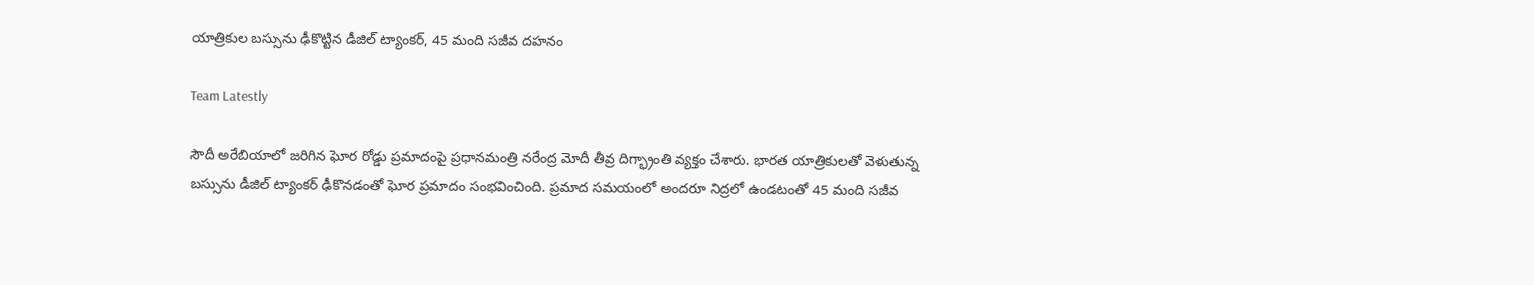యాత్రికుల బస్సును ఢీకొట్టిన డీజిల్ ట్యాంకర్, 45 మంది సజీవ దహనం

Team Latestly

సౌదీ అరేబియాలో జరిగిన ఘోర రోడ్డు ప్రమాదంపై ప్రధానమంత్రి నరేంద్ర మోదీ తీవ్ర దిగ్భ్రాంతి వ్యక్తం చేశారు. భారత యాత్రికులతో వెళుతున్న బస్సును డీజిల్ ట్యాంకర్ ఢీకొనడంతో ఘోర ప్రమాదం సంభవించింది. ప్రమాద సమయంలో అందరూ నిద్రలో ఉండటంతో 45 మంది సజీవ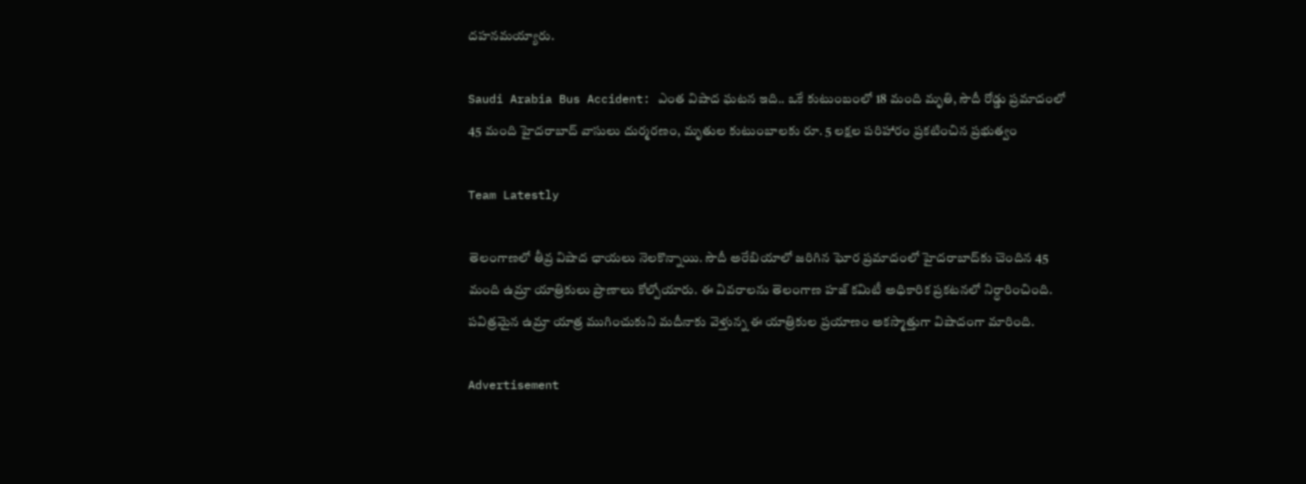దహనమయ్యారు.

Saudi Arabia Bus Accident: ఎంత విషాద ఘటన ఇది.. ఒకే కుటుంబంలో 18 మంది మృతి, సౌదీ రోడ్డు ప్రమాదంలో 45 మంది హైదరాబాద్ వాసులు దుర్మరణం, మృతుల కుటుంబాలకు రూ. 5 లక్షల పరిహారం ప్రకటించిన ప్రభుత్వం

Team Latestly

తెలంగాణలో తీవ్ర విషాద ఛాయలు నెలకొన్నాయి. సౌదీ అరేబియాలో జరిగిన ఘోర ప్రమాదంలో హైదరాబాద్‌కు చెందిన 45 మంది ఉమ్రా యాత్రికులు ప్రాణాలు కోల్పోయారు. ఈ వివరాలను తెలంగాణ హజ్ కమిటీ అధికారిక ప్రకటనలో నిర్ధారించింది. పవిత్రమైన ఉమ్రా యాత్ర ముగించుకుని మదీనాకు వెళ్తున్న ఈ యాత్రికుల ప్రయాణం అకస్మాత్తుగా విషాదంగా మారింది.

Advertisement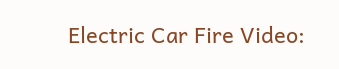Electric Car Fire Video: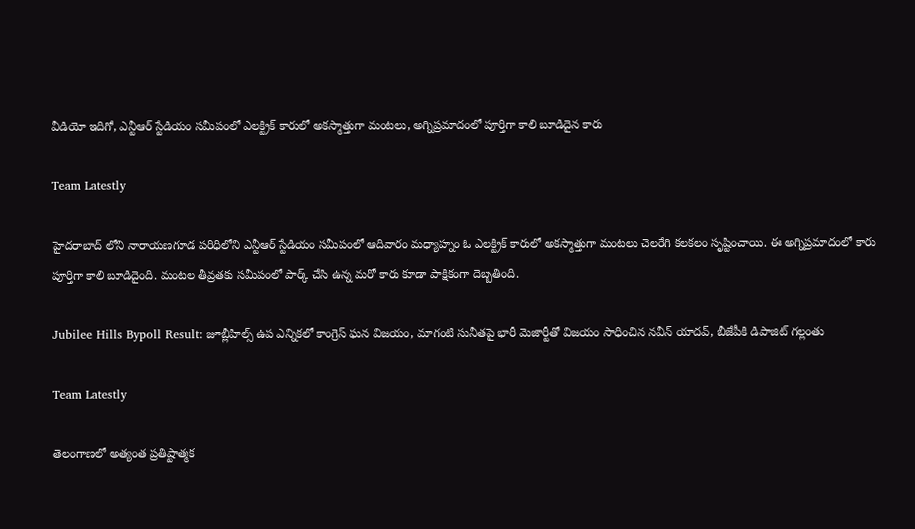వీడియో ఇదిగో, ఎన్టీఆర్ స్టేడియం సమీపంలో ఎలక్ట్రిక్ కారులో అకస్మాత్తుగా మంటలు, అగ్నిప్రమాదంలో పూర్తిగా కాలి బూడిదైన కారు

Team Latestly

హైదరాబాద్ లోని నారాయణగూడ పరిధిలోని ఎన్టీఆర్ స్టేడియం సమీపంలో ఆదివారం మధ్యాహ్నం ఓ ఎలక్ట్రిక్ కారులో అకస్మాత్తుగా మంటలు చెలరేగి కలకలం సృష్టించాయి. ఈ అగ్నిప్రమాదంలో కారు పూర్తిగా కాలి బూడిదైంది. మంటల తీవ్రతకు సమీపంలో పార్క్ చేసి ఉన్న మరో కారు కూడా పాక్షికంగా దెబ్బతింది.

Jubilee Hills Bypoll Result: జూబ్లీహిల్స్ ఉప ఎన్నికలో కాంగ్రెస్ ఘన విజయం, మాగంటి సునీతపై భారీ మెజార్టీతో విజయం సాధించిన నవీన్ యాదవ్, బీజేపీకి డిపాజిట్ గల్లంతు

Team Latestly

తెలంగాణలో అత్యంత ప్రతిష్టాత్మక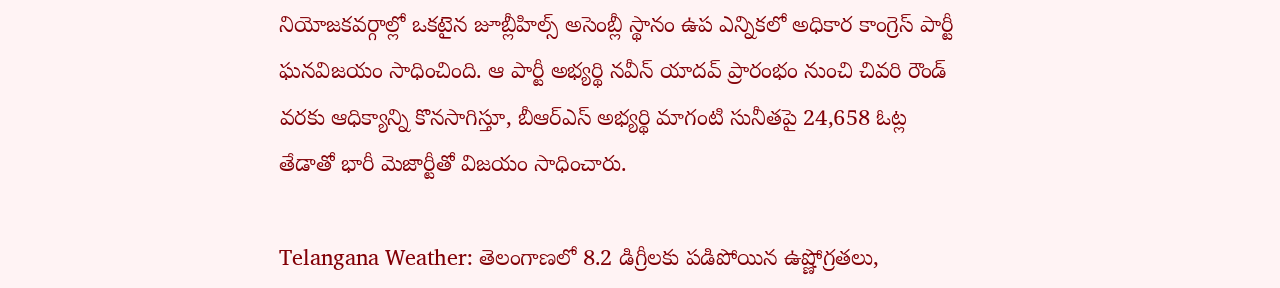నియోజకవర్గాల్లో ఒకటైన జూబ్లీహిల్స్ అసెంబ్లీ స్థానం ఉప ఎన్నికలో అధికార కాంగ్రెస్ పార్టీ ఘనవిజయం సాధించింది. ఆ పార్టీ అభ్యర్థి నవీన్ యాదవ్ ప్రారంభం నుంచి చివరి రౌండ్ వరకు ఆధిక్యాన్ని కొనసాగిస్తూ, బీఆర్ఎస్ అభ్యర్థి మాగంటి సునీతపై 24,658 ఓట్ల తేడాతో భారీ మెజార్టీతో విజయం సాధించారు.

Telangana Weather: తెలంగాణలో 8.2 డిగ్రీలకు పడిపోయిన ఉష్ణోగ్రతలు,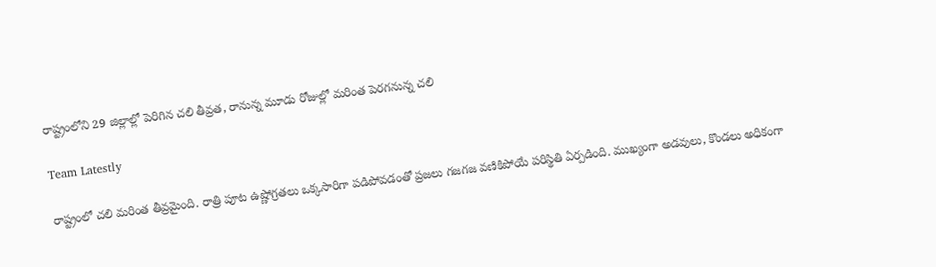రాష్ట్రంలోని 29 జిల్లాల్లో పెరిగిన చలి తీవ్రత, రానున్న మూడు రోజుల్లో మరింత పెరగనున్న చలి

Team Latestly

రాష్ట్రంలో చలి మరింత తీవ్రమైంది. రాత్రి పూట ఉష్ణోగ్రతలు ఒక్కసారిగా పడిపోవడంతో ప్రజలు గజగజ వణికిపోయే పరిస్థితి ఏర్పడింది. ముఖ్యంగా అడవులు, కొండలు అధికంగా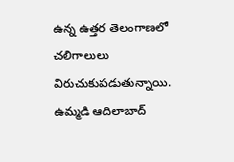ఉన్న ఉత్తర తెలంగాణలో చలిగాలులు విరుచుకుపడుతున్నాయి. ఉమ్మడి ఆదిలాబాద్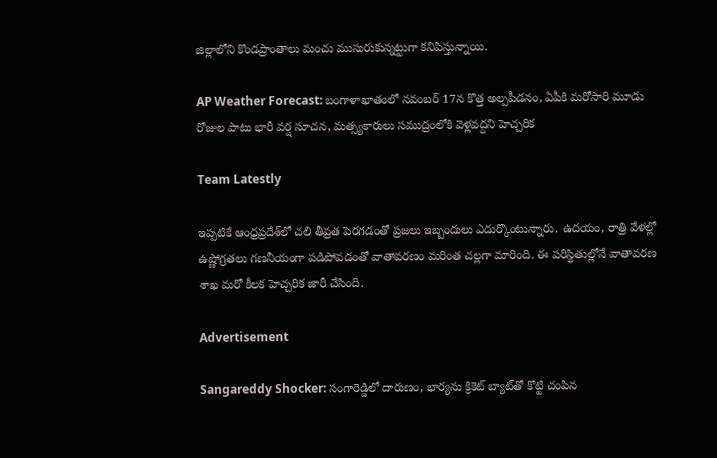జిల్లాలోని కొండప్రాంతాలు మంచు ముసురుకున్నట్టుగా కనిపిస్తున్నాయి.

AP Weather Forecast: బంగాళాఖాతంలో నవంబర్ 17న కొత్త అల్పపీడనం, ఏపీకి మరోసారి మూడు రోజుల పాటు భారీ వర్ష సూచన, మత్స్యకారులు సముద్రంలోకి వెళ్లవద్దని హెచ్చరిక

Team Latestly

ఇప్పటికే ఆంధ్రప్రదేశ్‌లో చలి తీవ్రత పెరగడంతో ప్రజలు ఇబ్బందులు ఎదుర్కొంటున్నారు. ఉదయం, రాత్రి వేళల్లో ఉష్ణోగ్రతలు గణనీయంగా పడిపోవడంతో వాతావరణం మరింత చల్లగా మారింది. ఈ పరిస్థితుల్లోనే వాతావరణ శాఖ మరో కీలక హెచ్చరిక జారీ చేసింది.

Advertisement

Sangareddy Shocker: సంగారెడ్డిలో దారుణం, భార్యను క్రికెట్‌ బ్యాట్‌తో కొట్టి చంపిన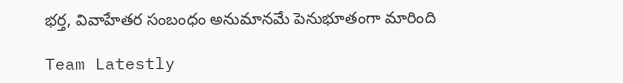భర్త, వివాహేతర సంబంధం అనుమానమే పెనుభూతంగా మారింది

Team Latestly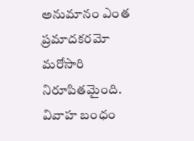అనుమానం ఎంత ప్రమాదకరమో మరోసారి నిరూపితమైంది. వివాహ బంధం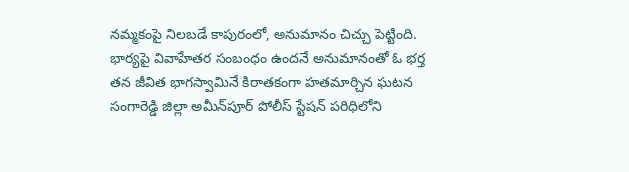నమ్మకంపై నిలబడే కాపురంలో, అనుమానం చిచ్చు పెట్టింది. భార్యపై వివాహేతర సంబంధం ఉందనే అనుమానంతో ఓ భర్త తన జీవిత భాగస్వామినే కిరాతకంగా హతమార్చిన ఘటన సంగారెడ్డి జిల్లా అమీన్‌పూర్ పోలీస్ స్టేషన్ పరిధిలోని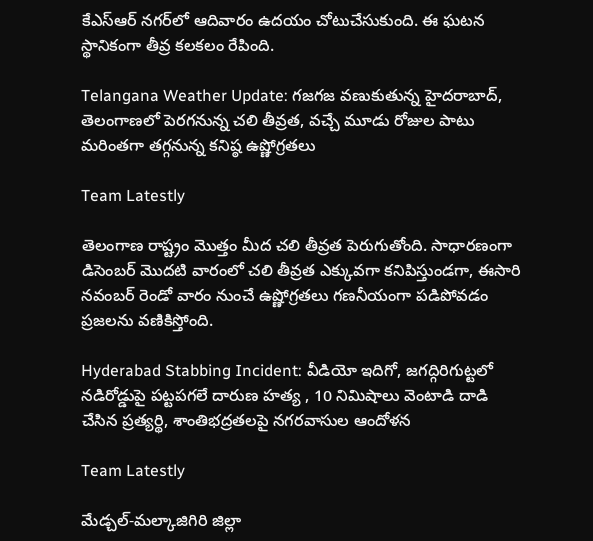కేఎస్‌ఆర్ నగర్‌లో ఆదివారం ఉదయం చోటుచేసుకుంది. ఈ ఘటన స్థానికంగా తీవ్ర కలకలం రేపింది.

Telangana Weather Update: గజగజ వణుకుతున్న హైదరాబాద్, తెలంగాణలో పెరగనున్న చలి తీవ్రత, వచ్చే మూడు రోజుల పాటు మరింతగా తగ్గనున్న కనిష్ఠ ఉష్ణోగ్రతలు

Team Latestly

తెలంగాణ రాష్ట్రం మొత్తం మీద చలి తీవ్రత పెరుగుతోంది. సాధారణంగా డిసెంబర్‌ మొదటి వారంలో చలి తీవ్రత ఎక్కువగా కనిపిస్తుండగా, ఈసారి నవంబర్‌ రెండో వారం నుంచే ఉష్ణోగ్రతలు గణనీయంగా పడిపోవడం ప్రజలను వణికిస్తోంది.

Hyderabad Stabbing Incident: వీడియో ఇదిగో, జగద్గిరిగుట్టలో నడిరోడ్డుపై పట్టపగలే దారుణ హత్య , 10 నిమిషాలు వెంటాడి దాడి చేసిన ప్రత్యర్థి, శాంతిభద్రతలపై నగరవాసుల ఆందోళన

Team Latestly

మేడ్చల్‌-మల్కాజిగిరి జిల్లా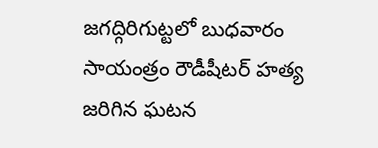జగద్గిరిగుట్టలో బుధవారం సాయంత్రం రౌడీషీటర్‌ హత్య జరిగిన ఘటన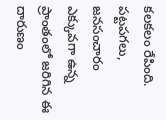కలకలం రేపింది. పట్టపగలు, జనసంచారం ఎక్కువగా ఉన్న ప్రాంతంలో జరిగిన ఈ దారుణం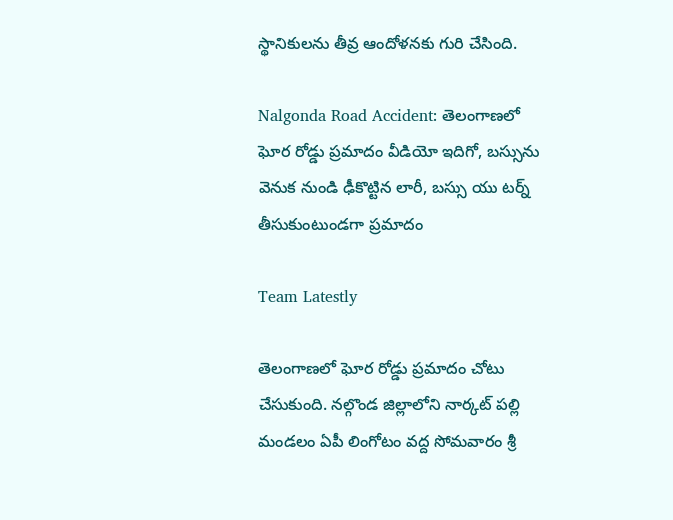స్థానికులను తీవ్ర ఆందోళనకు గురి చేసింది.

Nalgonda Road Accident: తెలంగాణలో ఘోర రోడ్డు ప్రమాదం వీడియో ఇదిగో, బస్సును వెనుక నుండి ఢీకొట్టిన లారీ, బస్సు యు టర్న్ తీసుకుంటుండగా ప్రమాదం

Team Latestly

తెలంగాణలో ఘోర రోడ్డు ప్రమాదం చోటు చేసుకుంది. నల్గొండ జిల్లాలోని నార్కట్ పల్లి మండలం ఏపీ లింగోటం వద్ద సోమవారం శ్రీ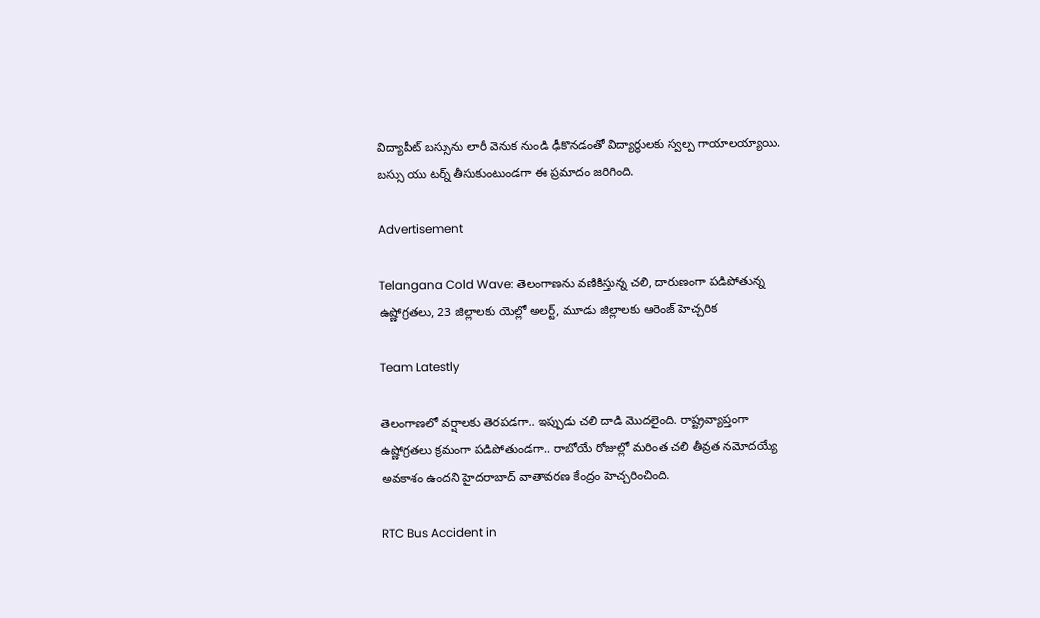విద్యాపీట్ బస్సును లారీ వెనుక నుండి ఢీకొనడంతో విద్యార్థులకు స్వల్ప గాయాలయ్యాయి. బస్సు యు టర్న్ తీసుకుంటుండగా ఈ ప్రమాదం జరిగింది.

Advertisement

Telangana Cold Wave: తెలంగాణను వణికిస్తున్న చలి, దారుణంగా పడిపోతున్న ఉష్ణోగ్రతలు, 23 జిల్లాలకు యెల్లో అలర్ట్, మూడు జిల్లాలకు ఆరెంజ్ హెచ్చరిక

Team Latestly

తెలంగాణలో వర్షాలకు తెరపడగా.. ఇప్పుడు చలి దాడి మొదలైంది. రాష్ట్రవ్యాప్తంగా ఉష్ణోగ్రతలు క్రమంగా పడిపోతుండగా.. రాబోయే రోజుల్లో మరింత చలి తీవ్రత నమోదయ్యే అవకాశం ఉందని హైదరాబాద్ వాతావరణ కేంద్రం హెచ్చరించింది.

RTC Bus Accident in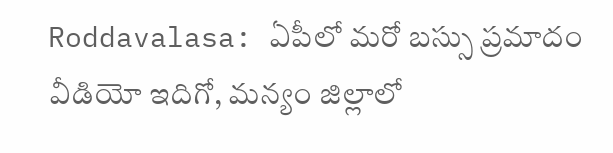Roddavalasa: ఏపీలో మరో బస్సు ప్రమాదం వీడియో ఇదిగో, మన్యం జిల్లాలో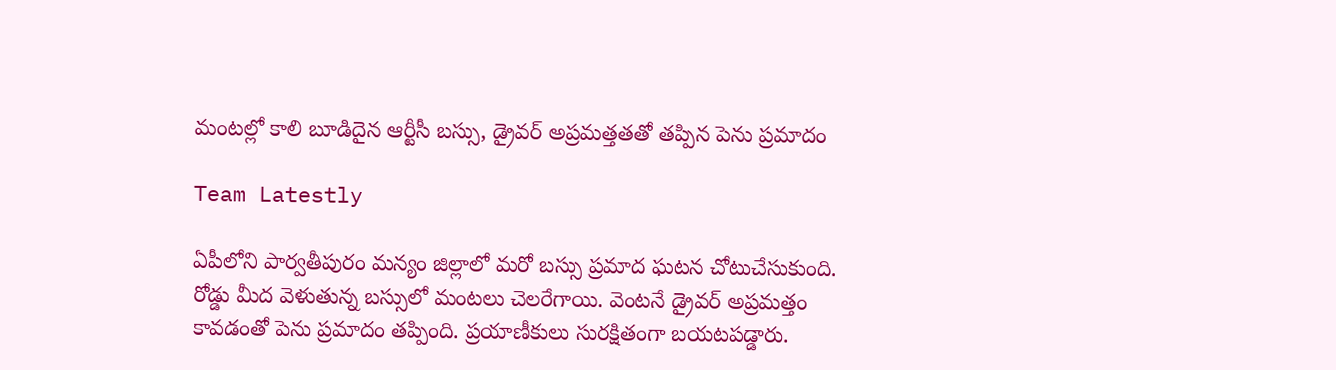మంటల్లో కాలి బూడిదైన ఆర్టీసీ బస్సు, డ్రైవర్ అప్రమత్తతతో తప్పిన పెను ప్రమాదం

Team Latestly

ఏపీలోని పార్వతీపురం మన్యం జిల్లాలో మరో బస్సు ప్రమాద ఘటన చోటుచేసుకుంది. రోడ్డు మీద వెళుతున్న బస్సులో మంటలు చెలరేగాయి. వెంటనే డ్రైవర్‌ అప్రమత్తం కావడంతో పెను ప్రమాదం తప్పింది. ప్రయాణీకులు సురక్షితంగా బయటపడ్డారు.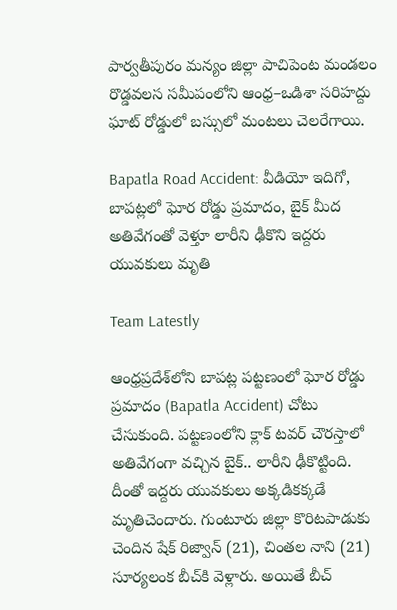పార్వతీపురం మన్యం జిల్లా పాచిపెంట మండలం రొడ్డవలస సమీపంలోని ఆంధ్ర–ఒడిశా సరిహద్దు ఘాట్ రోడ్డులో బస్సులో మంటలు చెలరేగాయి.

Bapatla Road Accident: వీడియో ఇదిగో, బాపట్లలో ఘోర రోడ్డు ప్రమాదం, బైక్ మీద అతివేగంతో వెళ్తూ లారీని ఢీకొని ఇద్దరు యువకులు మృతి

Team Latestly

ఆంధ్రప్రదేశ్‌లోని బాపట్ల పట్టణంలో ఘోర రోడ్డు ప్రమాదం (Bapatla Accident) చోటు చేసుకుంది. పట్టణంలోని క్లాక్‌ టవర్‌ చౌరస్తాలో అతివేగంగా వచ్చిన బైక్‌.. లారీని ఢీకొట్టింది. దీంతో ఇద్దరు యువకులు అక్కడికక్కడే మృతిచెందారు. గుంటూరు జిల్లా కొరిటపాడుకు చెందిన షేక్‌ రిజ్వాన్‌ (21), చింతల నాని (21) సూర్యలంక బీచ్‌కి వెళ్లారు. అయితే బీచ్‌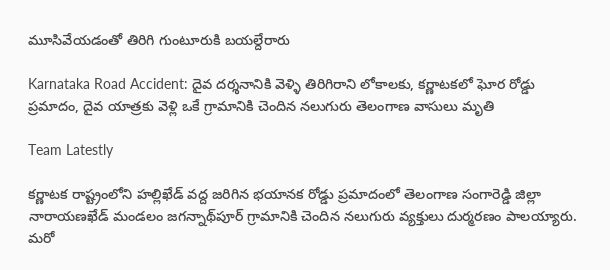మూసివేయడంతో తిరిగి గుంటూరుకి బయల్దేరారు

Karnataka Road Accident: దైవ దర్శనానికి వెళ్ళి తిరిగిరాని లోకాలకు, కర్ణాటకలో ఘోర రోడ్డు ప్రమాదం, దైవ యాత్రకు వెళ్లి ఒకే గ్రామానికి చెందిన నలుగురు తెలంగాణ వాసులు మృతి

Team Latestly

కర్ణాటక రాష్ట్రంలోని హల్లిఖేడ్ వద్ద జరిగిన భయానక రోడ్డు ప్రమాదంలో తెలంగాణ సంగారెడ్డి జిల్లా నారాయణఖేడ్ మండలం జగన్నాథ్‌పూర్ గ్రామానికి చెందిన నలుగురు వ్యక్తులు దుర్మరణం పాలయ్యారు. మరో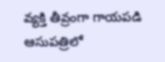వ్యక్తి తీవ్రంగా గాయపడి ఆసుపత్రిలో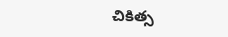చికిత్స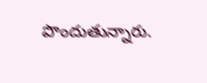పొందుతున్నారు.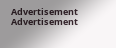Advertisement
Advertisement